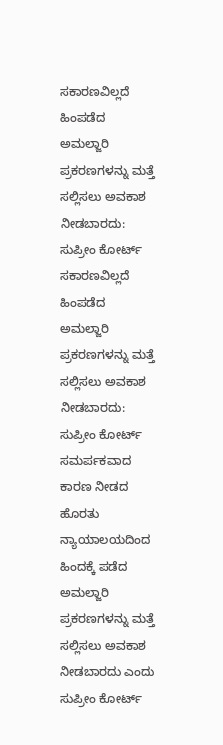ಸಕಾರಣವಿಲ್ಲದೆ ಹಿಂಪಡೆದ ಅಮಲ್ಜಾರಿ ಪ್ರಕರಣಗಳನ್ನು ಮತ್ತೆ ಸಲ್ಲಿಸಲು ಅವಕಾಶ ನೀಡಬಾರದು: ಸುಪ್ರೀಂ ಕೋರ್ಟ್
ಸಕಾರಣವಿಲ್ಲದೆ ಹಿಂಪಡೆದ ಅಮಲ್ಜಾರಿ ಪ್ರಕರಣಗಳನ್ನು ಮತ್ತೆ ಸಲ್ಲಿಸಲು ಅವಕಾಶ ನೀಡಬಾರದು: ಸುಪ್ರೀಂ ಕೋರ್ಟ್
ಸಮರ್ಪಕವಾದ ಕಾರಣ ನೀಡದ ಹೊರತು ನ್ಯಾಯಾಲಯದಿಂದ ಹಿಂದಕ್ಕೆ ಪಡೆದ ಅಮಲ್ಜಾರಿ ಪ್ರಕರಣಗಳನ್ನು ಮತ್ತೆ ಸಲ್ಲಿಸಲು ಅವಕಾಶ ನೀಡಬಾರದು ಎಂದು ಸುಪ್ರೀಂ ಕೋರ್ಟ್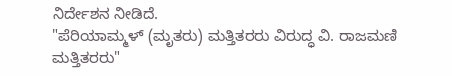ನಿರ್ದೇಶನ ನೀಡಿದೆ.
"ಪೆರಿಯಾಮ್ಮಳ್ (ಮೃತರು) ಮತ್ತಿತರರು ವಿರುದ್ಧ ವಿ. ರಾಜಮಣಿ ಮತ್ತಿತರರು"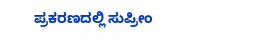ಪ್ರಕರಣದಲ್ಲಿ ಸುಪ್ರೀಂ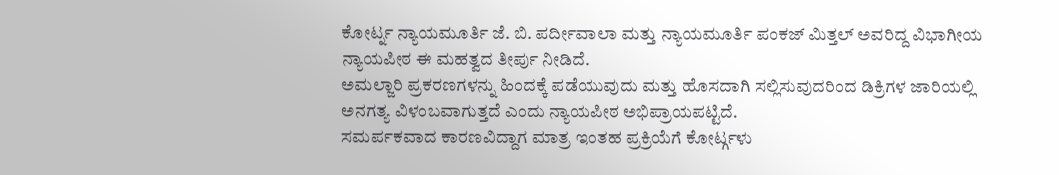ಕೋರ್ಟ್ನ ನ್ಯಾಯಮೂರ್ತಿ ಜೆ. ಬಿ. ಪರ್ದೀವಾಲಾ ಮತ್ತು ನ್ಯಾಯಮೂರ್ತಿ ಪಂಕಜ್ ಮಿತ್ತಲ್ ಅವರಿದ್ದ ವಿಭಾಗೀಯ ನ್ಯಾಯಪೀಠ ಈ ಮಹತ್ವದ ತೀರ್ಪು ನೀಡಿದೆ.
ಅಮಲ್ಜಾರಿ ಪ್ರಕರಣಗಳನ್ನು ಹಿಂದಕ್ಕೆ ಪಡೆಯುವುದು ಮತ್ತು ಹೊಸದಾಗಿ ಸಲ್ಲಿಸುವುದರಿಂದ ಡಿಕ್ರಿಗಳ ಜಾರಿಯಲ್ಲಿ ಅನಗತ್ಯ ವಿಳಂಬವಾಗುತ್ತದೆ ಎಂದು ನ್ಯಾಯಪೀಠ ಅಭಿಪ್ರಾಯಪಟ್ಟಿದೆ.
ಸಮರ್ಪಕವಾದ ಕಾರಣವಿದ್ದಾಗ ಮಾತ್ರ ಇಂತಹ ಪ್ರಕ್ರಿಯೆಗೆ ಕೋರ್ಟ್ಗಳು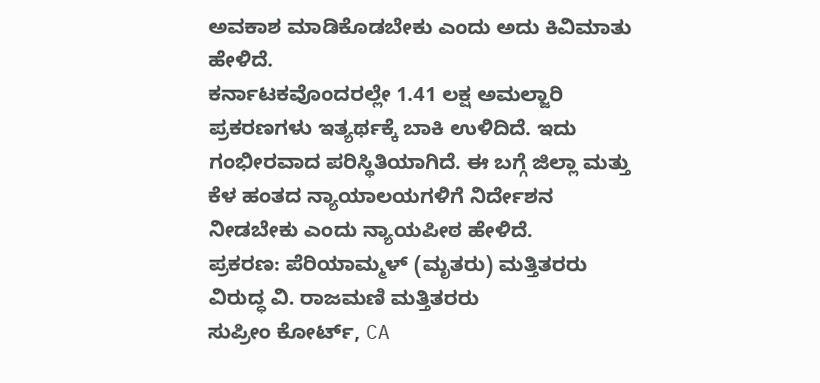ಅವಕಾಶ ಮಾಡಿಕೊಡಬೇಕು ಎಂದು ಅದು ಕಿವಿಮಾತು ಹೇಳಿದೆ.
ಕರ್ನಾಟಕವೊಂದರಲ್ಲೇ 1.41 ಲಕ್ಷ ಅಮಲ್ಜಾರಿ ಪ್ರಕರಣಗಳು ಇತ್ಯರ್ಥಕ್ಕೆ ಬಾಕಿ ಉಳಿದಿದೆ. ಇದು ಗಂಭೀರವಾದ ಪರಿಸ್ಥಿತಿಯಾಗಿದೆ. ಈ ಬಗ್ಗೆ ಜಿಲ್ಲಾ ಮತ್ತು ಕೆಳ ಹಂತದ ನ್ಯಾಯಾಲಯಗಳಿಗೆ ನಿರ್ದೇಶನ ನೀಡಬೇಕು ಎಂದು ನ್ಯಾಯಪೀಠ ಹೇಳಿದೆ.
ಪ್ರಕರಣ: ಪೆರಿಯಾಮ್ಮಳ್ (ಮೃತರು) ಮತ್ತಿತರರು ವಿರುದ್ಧ ವಿ. ರಾಜಮಣಿ ಮತ್ತಿತರರು
ಸುಪ್ರೀಂ ಕೋರ್ಟ್, CA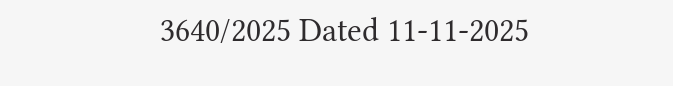3640/2025 Dated 11-11-2025